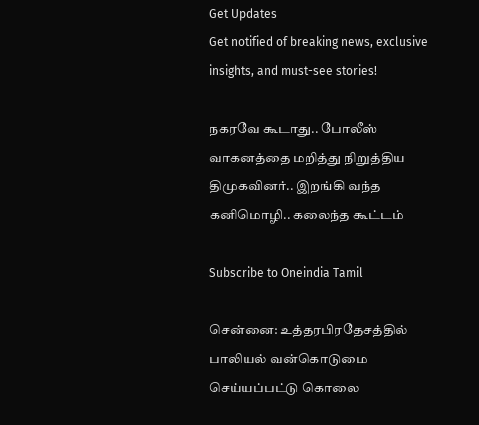Get Updates
Get notified of breaking news, exclusive insights, and must-see stories!

நகரவே கூடாது.. போலீஸ் வாகனத்தை மறித்து நிறுத்திய திமுகவினர்.. இறங்கி வந்த கனிமொழி.. கலைந்த கூட்டம்

Subscribe to Oneindia Tamil

சென்னை: உத்தரபிரதேசத்தில் பாலியல் வன்கொடுமை செய்யப்பட்டு கொலை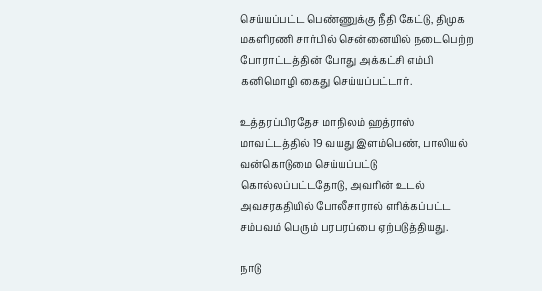செய்யப்பட்ட பெண்ணுக்கு நீதி கேட்டு, திமுக மகளிரணி சார்பில் சென்னையில் நடைபெற்ற போராட்டத்தின் போது அக்கட்சி எம்பி கனிமொழி கைது செய்யப்பட்டார்.

உத்தரப்பிரதேச மாநிலம் ஹத்ராஸ் மாவட்டத்தில் 19 வயது இளம்பெண், பாலியல் வன்கொடுமை செய்யப்பட்டு கொல்லப்பட்டதோடு, அவரின் உடல் அவசரகதியில் போலீசாரால் எரிக்கப்பட்ட சம்பவம் பெரும் பரபரப்பை ஏற்படுத்தியது.

நாடு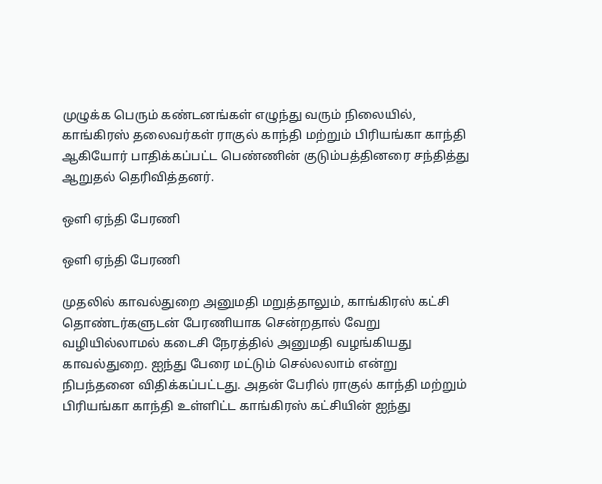முழுக்க பெரும் கண்டனங்கள் எழுந்து வரும் நிலையில், காங்கிரஸ் தலைவர்கள் ராகுல் காந்தி மற்றும் பிரியங்கா காந்தி ஆகியோர் பாதிக்கப்பட்ட பெண்ணின் குடும்பத்தினரை சந்தித்து ஆறுதல் தெரிவித்தனர்.

ஒளி ஏந்தி பேரணி

ஒளி ஏந்தி பேரணி

முதலில் காவல்துறை அனுமதி மறுத்தாலும், காங்கிரஸ் கட்சி தொண்டர்களுடன் பேரணியாக சென்றதால் வேறு வழியில்லாமல் கடைசி நேரத்தில் அனுமதி வழங்கியது காவல்துறை. ஐந்து பேரை மட்டும் செல்லலாம் என்று நிபந்தனை விதிக்கப்பட்டது. அதன் பேரில் ராகுல் காந்தி மற்றும் பிரியங்கா காந்தி உள்ளிட்ட காங்கிரஸ் கட்சியின் ஐந்து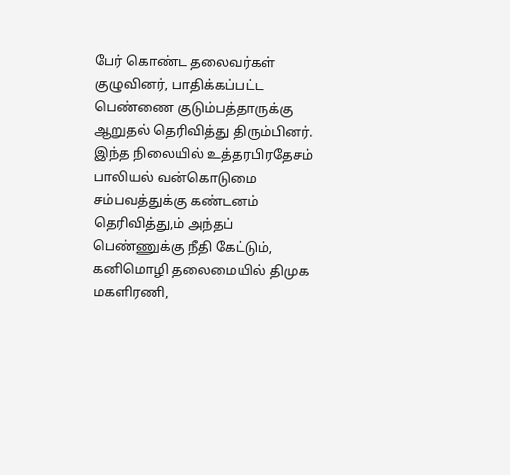பேர் கொண்ட தலைவர்கள் குழுவினர், பாதிக்கப்பட்ட பெண்ணை குடும்பத்தாருக்கு ஆறுதல் தெரிவித்து திரும்பினர். இந்த நிலையில் உத்தரபிரதேசம் பாலியல் வன்கொடுமை சம்பவத்துக்கு கண்டனம் தெரிவித்து,ம் அந்தப் பெண்ணுக்கு நீதி கேட்டும், கனிமொழி தலைமையில் திமுக மகளிரணி,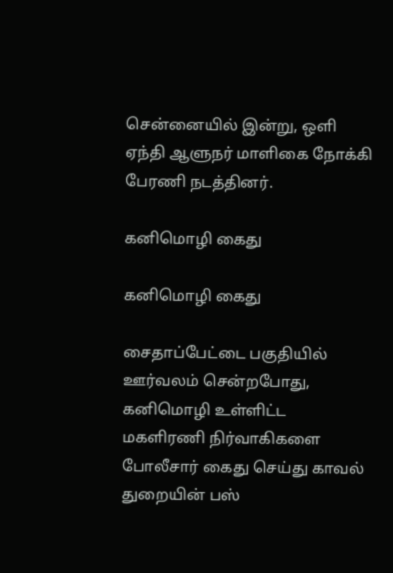சென்னையில் இன்று, ஒளி ஏந்தி ஆளுநர் மாளிகை நோக்கி பேரணி நடத்தினர்.

கனிமொழி கைது

கனிமொழி கைது

சைதாப்பேட்டை பகுதியில் ஊர்வலம் சென்றபோது, கனிமொழி உள்ளிட்ட மகளிரணி நிர்வாகிகளை போலீசார் கைது செய்து காவல் துறையின் பஸ்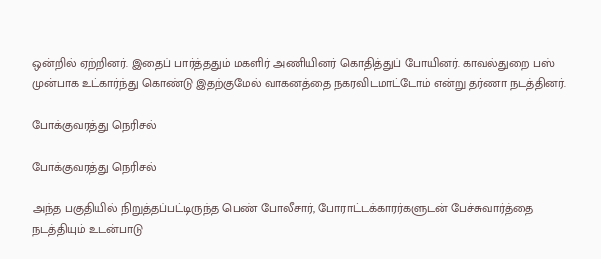ஒன்றில் ஏற்றினர். இதைப் பார்த்ததும் மகளிர் அணியினர் கொதித்துப் போயினர். காவல்துறை பஸ் முன்பாக உட்கார்ந்து கொண்டு இதற்குமேல் வாகனத்தை நகரவிடமாட்டோம் என்று தர்ணா நடத்தினர்.

போக்குவரத்து நெரிசல்

போக்குவரத்து நெரிசல்

அந்த பகுதியில் நிறுத்தப்பட்டிருந்த பெண் போலீசார், போராட்டக்காரர்களுடன் பேச்சுவார்த்தை நடத்தியும் உடன்பாடு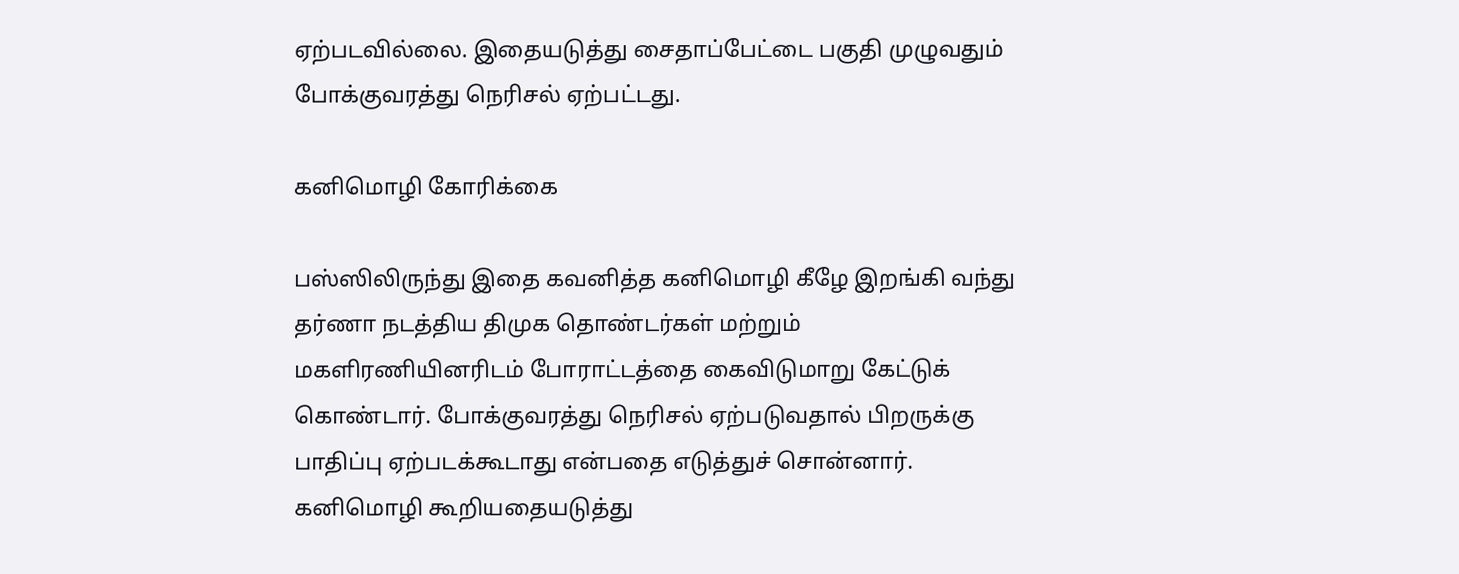ஏற்படவில்லை. இதையடுத்து சைதாப்பேட்டை பகுதி முழுவதும் போக்குவரத்து நெரிசல் ஏற்பட்டது.

கனிமொழி கோரிக்கை

பஸ்ஸிலிருந்து இதை கவனித்த கனிமொழி கீழே இறங்கி வந்து தர்ணா நடத்திய திமுக தொண்டர்கள் மற்றும் மகளிரணியினரிடம் போராட்டத்தை கைவிடுமாறு கேட்டுக் கொண்டார். போக்குவரத்து நெரிசல் ஏற்படுவதால் பிறருக்கு பாதிப்பு ஏற்படக்கூடாது என்பதை எடுத்துச் சொன்னார்.
கனிமொழி கூறியதையடுத்து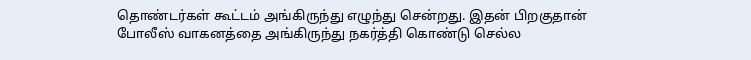தொண்டர்கள் கூட்டம் அங்கிருந்து எழுந்து சென்றது. இதன் பிறகுதான் போலீஸ் வாகனத்தை அங்கிருந்து நகர்த்தி கொண்டு செல்ல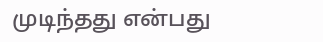முடிந்தது என்பது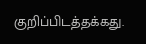குறிப்பிடத்தக்கது.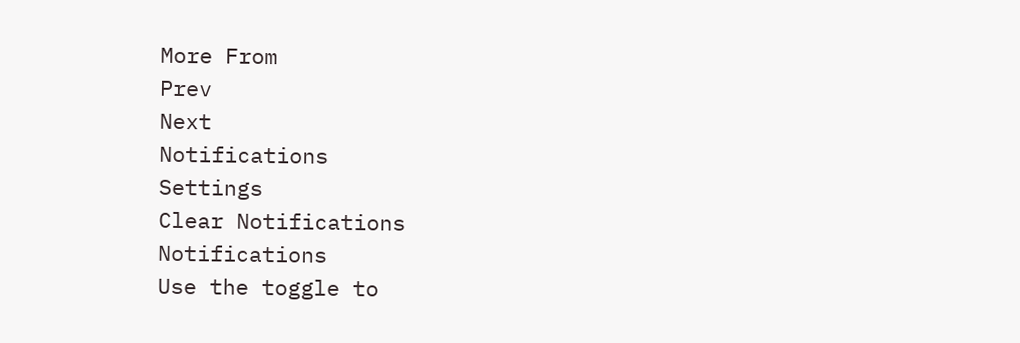More From
Prev
Next
Notifications
Settings
Clear Notifications
Notifications
Use the toggle to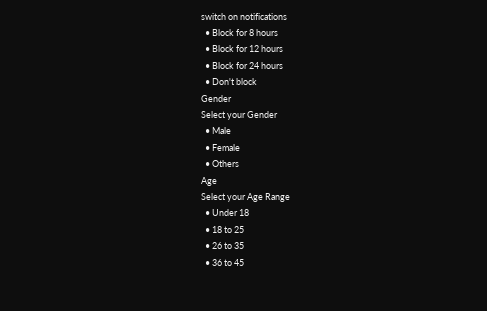switch on notifications
  • Block for 8 hours
  • Block for 12 hours
  • Block for 24 hours
  • Don't block
Gender
Select your Gender
  • Male
  • Female
  • Others
Age
Select your Age Range
  • Under 18
  • 18 to 25
  • 26 to 35
  • 36 to 45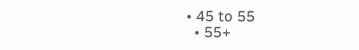• 45 to 55
  • 55+